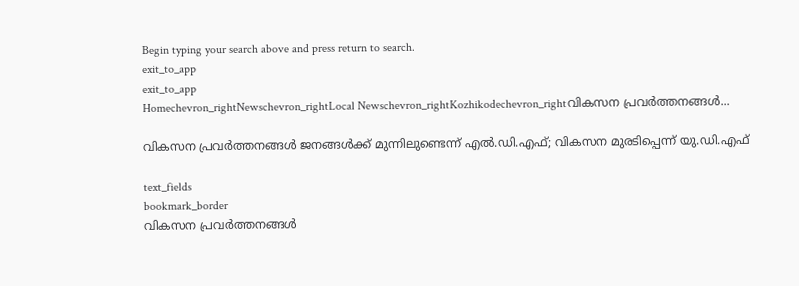Begin typing your search above and press return to search.
exit_to_app
exit_to_app
Homechevron_rightNewschevron_rightLocal Newschevron_rightKozhikodechevron_rightവികസന പ്രവർത്തനങ്ങൾ...

വികസന പ്രവർത്തനങ്ങൾ ജനങ്ങൾക്ക് മുന്നിലുണ്ടെന്ന് എൽ.ഡി.എഫ്; വികസന മുരടിപ്പെന്ന് യു.ഡി.എഫ്

text_fields
bookmark_border
വികസന പ്രവർത്തനങ്ങൾ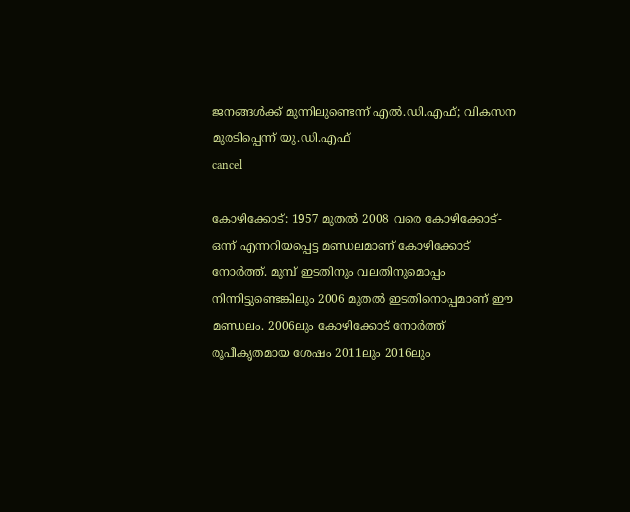ജനങ്ങൾക്ക് മുന്നിലുണ്ടെന്ന് എൽ.ഡി.എഫ്; വികസന മുരടിപ്പെന്ന് യു.ഡി.എഫ്
cancel

കോഴിക്കോട്: 1957 മുതൽ 2008 വരെ കോഴിക്കോട്-ഒന്ന് എന്നറിയപ്പെട്ട മണ്ഡലമാണ് കോഴിക്കോട് നോർത്ത്. മുമ്പ് ഇടതിനും വലതിനുമൊപ്പം നിന്നിട്ടുണ്ടെങ്കിലും 2006 മുതൽ ഇടതിനൊപ്പമാണ് ഈ മണ്ഡലം. 2006ലും കോഴിക്കോട് നോർത്ത് രൂപീകൃതമായ ശേഷം 2011ലും 2016ലും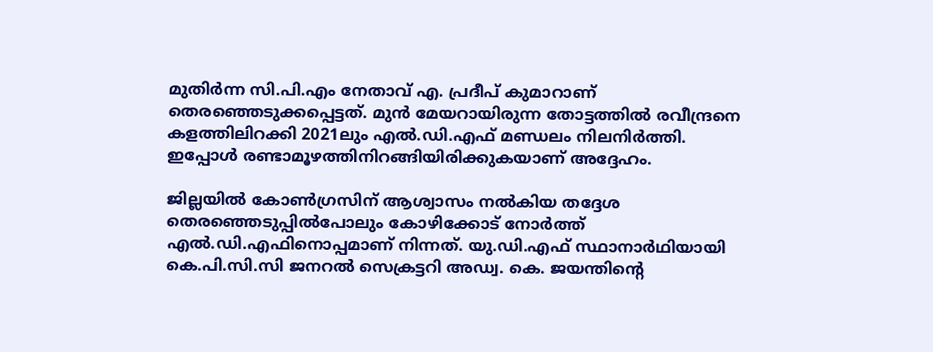മുതിർന്ന സി.പി.എം നേതാവ് എ. പ്രദീപ് കുമാറാണ് തെരഞ്ഞെടുക്കപ്പെട്ടത്. മുൻ മേയറായിരുന്ന തോട്ടത്തിൽ രവീന്ദ്രനെ കളത്തിലിറക്കി 2021ലും എൽ.ഡി.എഫ് മണ്ഡലം നിലനിർത്തി. ഇപ്പോൾ രണ്ടാമൂഴത്തിനിറങ്ങിയിരിക്കുകയാണ് അദ്ദേഹം.

ജില്ലയിൽ കോൺഗ്രസിന് ആശ്വാസം നൽകിയ തദ്ദേശ തെരഞ്ഞെടുപ്പിൽപോലും കോഴിക്കോട് നോർത്ത് എൽ.ഡി.എഫിനൊപ്പമാണ് നിന്നത്. യു.ഡി.എഫ് സ്ഥാനാർഥിയായി കെ.പി.സി.സി ജനറൽ സെക്രട്ടറി അഡ്വ. കെ. ജയന്തിന്‍റെ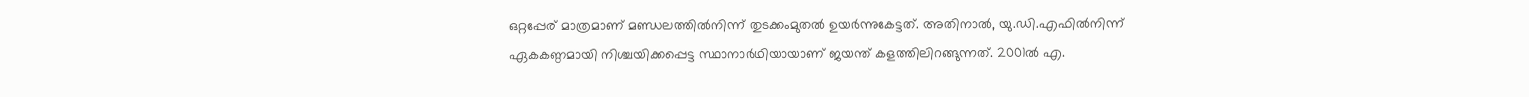ഒറ്റപ്പേര് മാത്രമാണ് മണ്ഡലത്തിൽനിന്ന് തുടക്കംമുതൽ ഉയർന്നുകേട്ടത്. അതിനാൽ, യു.ഡി.എഫിൽനിന്ന് ഏകകണ്ഠമായി നിശ്ചയിക്കപ്പെട്ട സ്ഥാനാർഥിയായാണ് ജയന്ത് കളത്തിലിറങ്ങുന്നത്. 2001ൽ എ.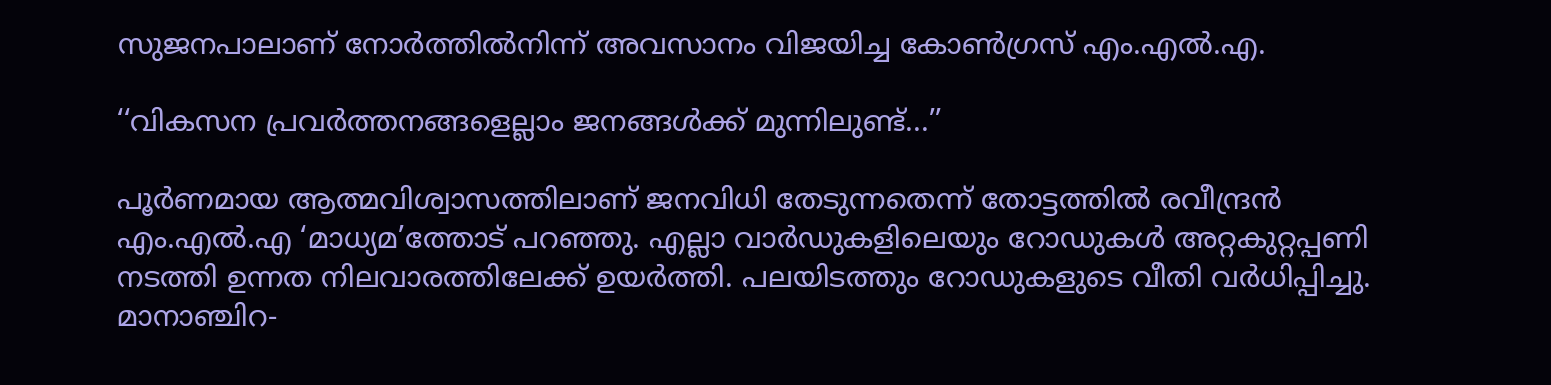സുജനപാലാണ് നോർത്തിൽനിന്ന് അവസാനം വിജയിച്ച കോൺഗ്രസ് എം.എൽ.എ.

‘‘വികസന പ്രവർത്തനങ്ങളെല്ലാം ജനങ്ങൾക്ക് മുന്നിലുണ്ട്...’’

പൂർണമായ ആത്മവിശ്വാസത്തിലാണ് ജനവിധി തേടുന്നതെന്ന് തോട്ടത്തിൽ രവീന്ദ്രൻ എം.എൽ.എ ‘മാധ്യമ’ത്തോട് പറഞ്ഞു. എല്ലാ വാർഡുകളിലെയും റോഡുകൾ അറ്റകുറ്റപ്പണി നടത്തി ഉന്നത നിലവാരത്തിലേക്ക് ഉയർത്തി. പലയിടത്തും റോഡുകളുടെ വീതി വർധിപ്പിച്ചു. മാനാഞ്ചിറ-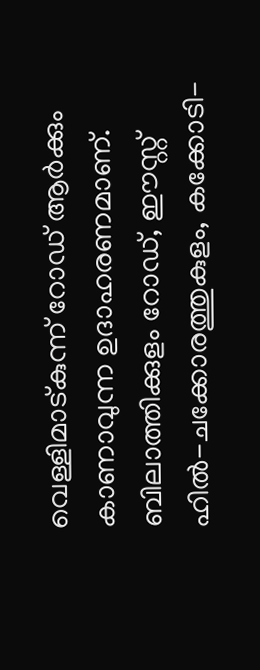വെള്ളിമാട്കുന്ന് റോഡ് ആർക്കും കാണാവുന്ന ഉദാഹരണമാണ്. ബിലാത്തിക്കുളം റോഡ്, ഈസ്റ്റ് ഹിൽ-ചക്കോരത്തുകുളം, കക്കോടി-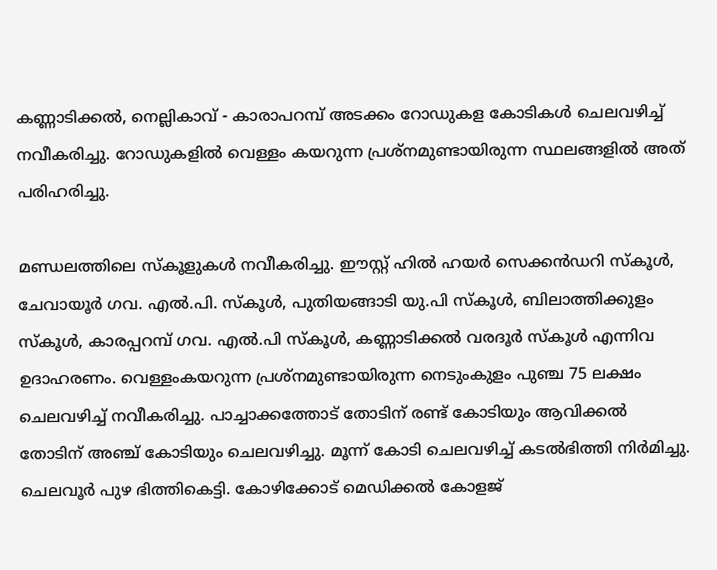കണ്ണാടിക്കൽ, നെല്ലികാവ് - കാരാപറമ്പ് അടക്കം റോഡുകള കോടികൾ ചെലവഴിച്ച് നവീകരിച്ചു. റോഡുകളിൽ വെള്ളം കയറുന്ന പ്രശ്നമുണ്ടായിരുന്ന സ്ഥലങ്ങളിൽ അത് പരിഹരിച്ചു.

മണ്ഡലത്തിലെ സ്കൂളുകൾ നവീകരിച്ചു. ഈസ്റ്റ് ഹിൽ ഹയർ സെക്കൻഡറി സ്കൂൾ, ചേവായൂർ ഗവ. എൽ.പി. സ്കൂൾ, പുതിയങ്ങാടി യു.പി സ്കൂൾ, ബിലാത്തിക്കുളം സ്കൂൾ, കാരപ്പറമ്പ് ഗവ. എൽ.പി സ്കൂൾ, കണ്ണാടിക്കൽ വരദൂർ സ്കൂൾ എന്നിവ ഉദാഹരണം. വെള്ളംകയറുന്ന പ്രശ്നമുണ്ടായിരുന്ന നെടുംകുളം പുഞ്ച 75 ലക്ഷം ചെലവഴിച്ച് നവീകരിച്ചു. പാച്ചാക്കത്തോട് തോടിന് രണ്ട് കോടിയും ആവിക്കൽ തോടിന് അഞ്ച് കോടിയും ചെലവഴിച്ചു. മൂന്ന് കോടി ചെലവഴിച്ച് കടൽഭിത്തി നിർമിച്ചു. ചെലവൂർ പുഴ ഭിത്തികെട്ടി. കോഴിക്കോട് മെഡിക്കൽ കോളജ്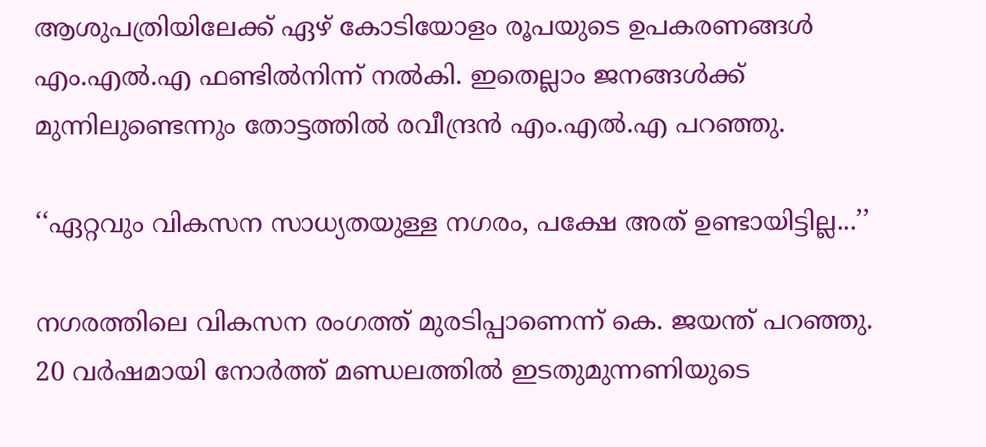ആശുപത്രിയിലേക്ക് ഏഴ് കോടിയോളം രൂപയുടെ ഉപകരണങ്ങൾ എം.എൽ.എ ഫണ്ടിൽനിന്ന് നൽകി. ഇതെല്ലാം ജനങ്ങൾക്ക് മുന്നിലുണ്ടെന്നും തോട്ടത്തിൽ രവീന്ദ്രൻ എം.എൽ.എ പറഞ്ഞു.

‘‘ഏറ്റവും വികസന സാധ്യതയുള്ള നഗരം, പക്ഷേ അത് ഉണ്ടായിട്ടില്ല...’’

നഗരത്തിലെ വികസന രംഗത്ത് മുരടിപ്പാണെന്ന് കെ. ജയന്ത് പറഞ്ഞു. 20 വർഷമായി നോർത്ത് മണ്ഡലത്തിൽ ഇടതുമുന്നണിയുടെ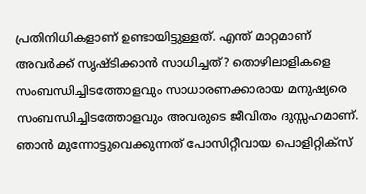പ്രതിനിധികളാണ് ഉണ്ടായിട്ടുള്ളത്. എന്ത് മാറ്റമാണ് അവർക്ക് സൃഷ്ടിക്കാൻ സാധിച്ചത്? തൊഴിലാളികളെ സംബന്ധിച്ചിടത്തോളവും സാധാരണക്കാരായ മനുഷ്യരെ സംബന്ധിച്ചിടത്തോളവും അവരുടെ ജീവിതം ദുസ്സഹമാണ്. ഞാൻ മുന്നോട്ടുവെക്കുന്നത് പോസിറ്റീവായ പൊളിറ്റിക്സ്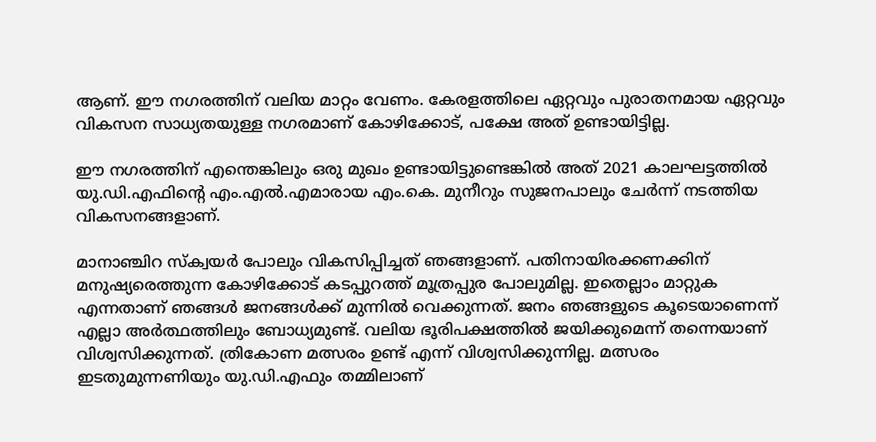ആണ്. ഈ നഗരത്തിന് വലിയ മാറ്റം വേണം. കേരളത്തിലെ ഏറ്റവും പുരാതനമായ ഏറ്റവും വികസന സാധ്യതയുള്ള നഗരമാണ് കോഴിക്കോട്, പക്ഷേ അത് ഉണ്ടായിട്ടില്ല.

ഈ നഗരത്തിന് എന്തെങ്കിലും ഒരു മുഖം ഉണ്ടായിട്ടുണ്ടെങ്കിൽ അത് 2021 കാലഘട്ടത്തിൽ യു.ഡി.എഫിന്‍റെ എം.എൽ.എമാരായ എം.കെ. മുനീറും സുജനപാലും ചേർന്ന് നടത്തിയ വികസനങ്ങളാണ്.

മാനാഞ്ചിറ സ്ക്വയർ പോലും വികസിപ്പിച്ചത് ഞങ്ങളാണ്. പതിനായിരക്കണക്കിന് മനുഷ്യരെത്തുന്ന കോഴിക്കോട് കടപ്പുറത്ത് മൂത്രപ്പുര പോലുമില്ല. ഇതെല്ലാം മാറ്റുക എന്നതാണ് ഞങ്ങൾ ജനങ്ങൾക്ക് മുന്നിൽ വെക്കുന്നത്. ജനം ഞങ്ങളുടെ കൂടെയാണെന്ന് എല്ലാ അർത്ഥത്തിലും ബോധ്യമുണ്ട്. വലിയ ഭൂരിപക്ഷത്തിൽ ജയിക്കുമെന്ന് തന്നെയാണ് വിശ്വസിക്കുന്നത്. ത്രികോണ മത്സരം ഉണ്ട് എന്ന് വിശ്വസിക്കുന്നില്ല. മത്സരം ഇടതുമുന്നണിയും യു.ഡി.എഫും തമ്മിലാണ്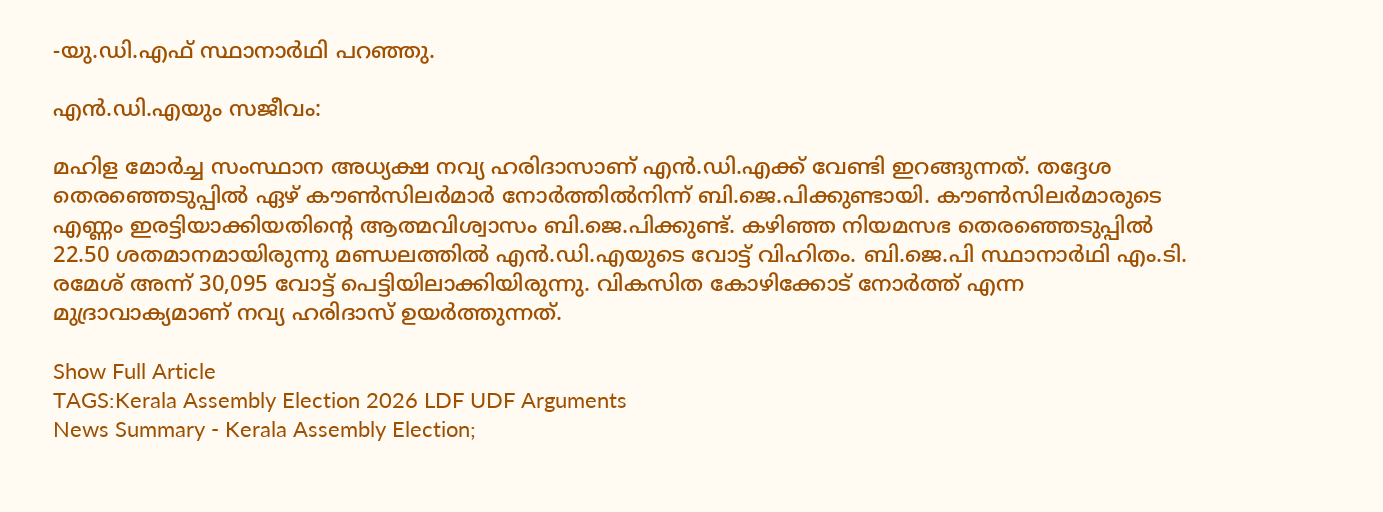-യു.ഡി.എഫ് സ്ഥാനാർഥി പറഞ്ഞു.

എൻ.ഡി.എയും സജീവം:

മഹിള മോർച്ച സംസ്ഥാന അധ്യക്ഷ നവ്യ ഹരിദാസാണ് എൻ.ഡി.എക്ക് വേണ്ടി ഇറങ്ങുന്നത്. തദ്ദേശ തെരഞ്ഞെടുപ്പിൽ ഏഴ് കൗൺസിലർമാർ നോർത്തിൽനിന്ന് ബി.ജെ.പിക്കുണ്ടായി. കൗൺസിലർമാരുടെ എണ്ണം ഇരട്ടിയാക്കിയതിന്‍റെ ആത്മവിശ്വാസം ബി.ജെ.പിക്കുണ്ട്. കഴിഞ്ഞ നിയമസഭ തെരഞ്ഞെടുപ്പിൽ 22.50 ശതമാനമായിരുന്നു മണ്ഡലത്തിൽ എൻ.ഡി.എയുടെ വോട്ട് വിഹിതം. ബി.ജെ.പി സ്ഥാനാർഥി എം.ടി. രമേശ് അന്ന് 30,095 വോട്ട് പെട്ടിയിലാക്കിയിരുന്നു. വികസിത കോഴിക്കോട് നോർത്ത് എന്ന മുദ്രാവാക്യമാണ് നവ്യ ഹരിദാസ് ഉയർത്തുന്നത്.

Show Full Article
TAGS:Kerala Assembly Election 2026 LDF UDF Arguments
News Summary - Kerala Assembly Election;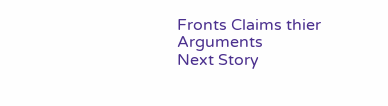Fronts Claims thier Arguments
Next Story